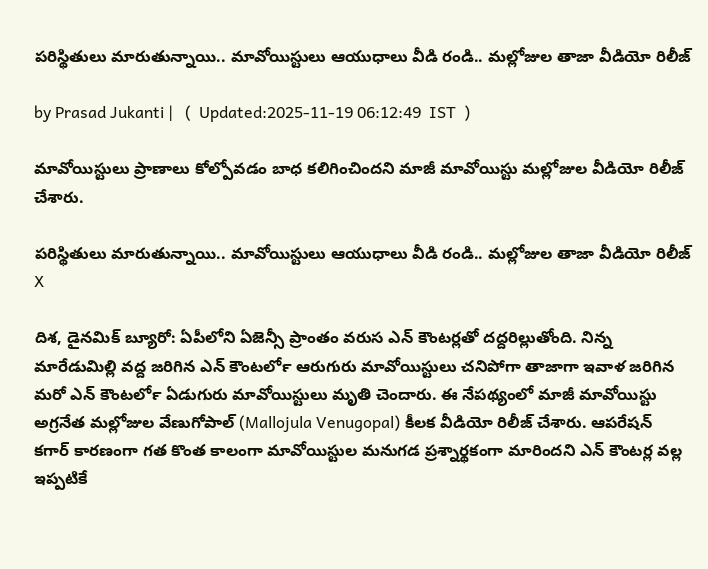పరిస్థితులు మారుతున్నాయి.. మావోయిస్టులు ఆయుధాలు వీడి రండి.. మల్లోజుల తాజా వీడియో రిలీజ్

by Prasad Jukanti |   (  Updated:2025-11-19 06:12:49  IST  )

మావోయిస్టులు ప్రాణాలు కోల్పోవడం బాధ కలిగించిందని మాజీ మావోయిస్టు మల్లోజుల వీడియో రిలీజ్ చేశారు.

పరిస్థితులు మారుతున్నాయి.. మావోయిస్టులు ఆయుధాలు వీడి రండి.. మల్లోజుల తాజా వీడియో రిలీజ్
X

దిశ, డైనమిక్ బ్యూరో: ఏపీలోని ఏజెన్సీ ప్రాంతం వరుస ఎన్ కౌంటర్లతో దద్దరిల్లుతోంది. నిన్న మారేడుమిల్లి వద్ద జరిగిన ఎన్ కౌంటర్‍లో ఆరుగురు మావోయిస్టులు చనిపోగా తాజాగా ఇవాళ జరిగిన మరో ఎన్ కౌంటర్‍లో ఏడుగురు మావోయిస్టులు మృతి చెందారు. ఈ నేపథ్యంలో మాజీ మావోయిస్టు అగ్రనేత మల్లోజుల వేణుగోపాల్ (Mallojula Venugopal) కీలక వీడియో రిలీజ్ చేశారు. ఆపరేషన్ కగార్ కారణంగా గత కొంత కాలంగా మావోయిస్టుల మనుగడ ప్రశ్నార్థకంగా మారిందని ఎన్ కౌంటర్ల వల్ల ఇప్పటికే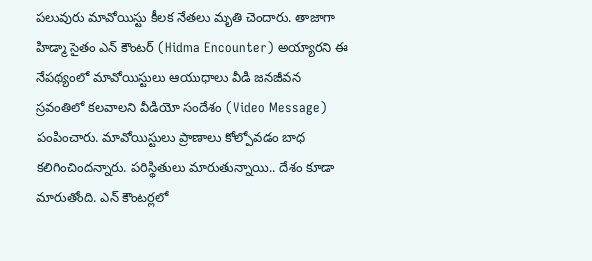పలువురు మావోయిస్టు కీలక నేతలు మృతి చెందారు. తాజాగా హిడ్మా సైతం ఎన్ కౌంటర్ (Hidma Encounter) అయ్యారని ఈ నేపథ్యంలో మావోయిస్టులు ఆయుధాలు వీడి జనజీవన స్రవంతిలో కలవాలని వీడియో సందేశం (Video Message) పంపించారు. మావోయిస్టులు ప్రాణాలు కోల్పోవడం బాధ కలిగించిందన్నారు. పరిస్థితులు మారుతున్నాయి.. దేశం కూడా మారుతోంది. ఎన్ కౌంటర్లలో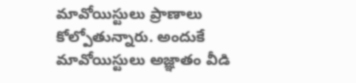మావోయిస్టులు ప్రాణాలు కోల్పోతున్నారు. అందుకే మావోయిస్టులు అజ్ఞాతం వీడి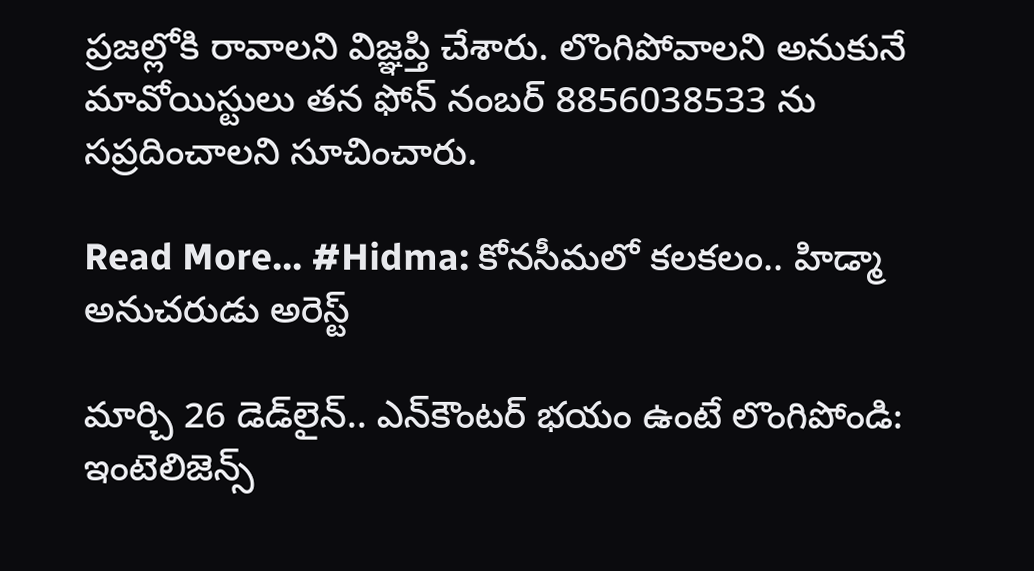ప్రజల్లోకి రావాలని విజ్ఞప్తి చేశారు. లొంగిపోవాలని అనుకునే మావోయిస్టులు తన ఫోన్ నంబర్ 8856038533 ను సప్రదించాలని సూచించారు.

Read More... #Hidma: కోనసీమలో కలకలం.. హిడ్మా అనుచరుడు అరెస్ట్

మార్చి 26 డెడ్‌లైన్.. ఎన్‌కౌంటర్ భయం ఉంటే లొంగిపోండి: ఇంటెలిజెన్స్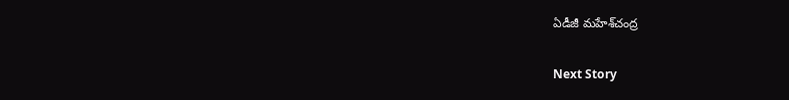ఏడీజీ మహేశ్‌చంద్ర

Next Story